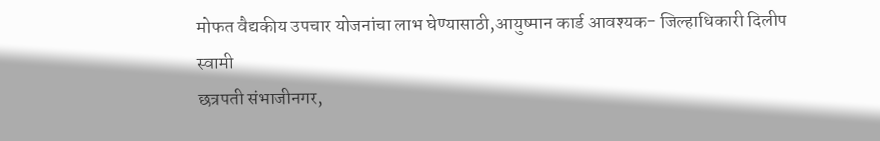मोफत वैद्यकीय उपचार योजनांचा लाभ घेण्यासाठी,आयुष्मान कार्ड आवश्यक- जिल्हाधिकारी दिलीप स्वामी
छत्रपती संभाजीनगर,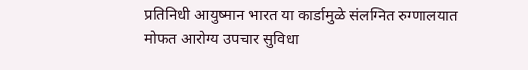प्रतिनिधी आयुष्मान भारत या कार्डामुळे संलग्नित रुग्णालयात मोफत आरोग्य उपचार सुविधा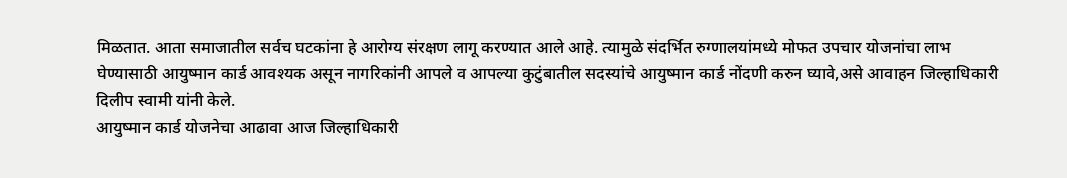मिळतात. आता समाजातील सर्वच घटकांना हे आरोग्य संरक्षण लागू करण्यात आले आहे. त्यामुळे संदर्भित रुग्णालयांमध्ये मोफत उपचार योजनांचा लाभ घेण्यासाठी आयुष्मान कार्ड आवश्यक असून नागरिकांनी आपले व आपल्या कुटुंबातील सदस्यांचे आयुष्मान कार्ड नोंदणी करुन घ्यावे,असे आवाहन जिल्हाधिकारी दिलीप स्वामी यांनी केले.
आयुष्मान कार्ड योजनेचा आढावा आज जिल्हाधिकारी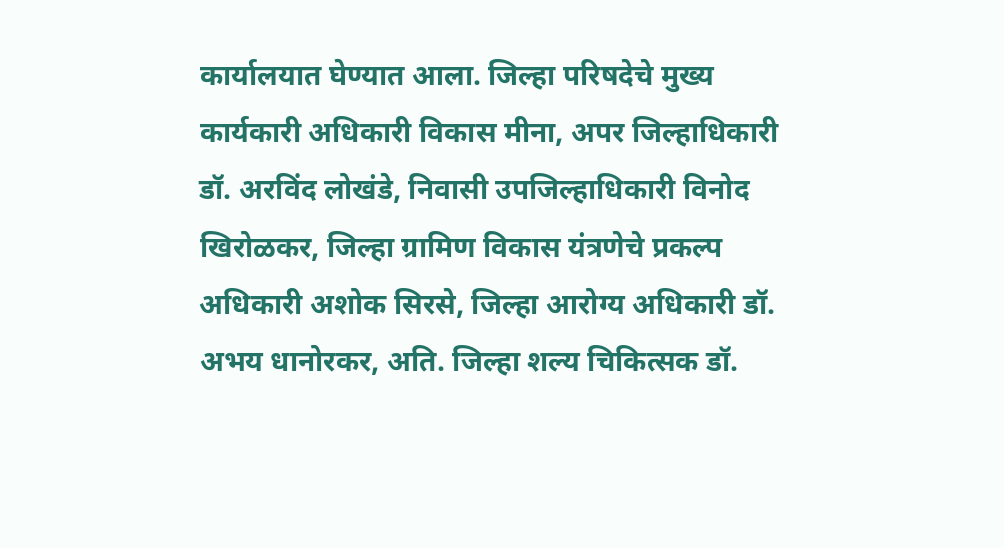कार्यालयात घेण्यात आला. जिल्हा परिषदेचे मुख्य कार्यकारी अधिकारी विकास मीना, अपर जिल्हाधिकारी डॉ. अरविंद लोखंडे, निवासी उपजिल्हाधिकारी विनोद खिरोळकर, जिल्हा ग्रामिण विकास यंत्रणेचे प्रकल्प अधिकारी अशोक सिरसे, जिल्हा आरोग्य अधिकारी डॉ. अभय धानोरकर, अति. जिल्हा शल्य चिकित्सक डॉ.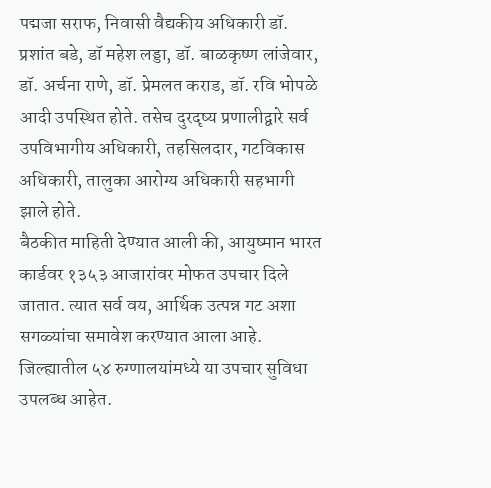पद्मजा सराफ, निवासी वैद्यकीय अधिकारी डॉ. प्रशांत बडे, डॉ महेश लड्डा, डॉ. बाळकृष्ण लांजेवार, डॉ. अर्चना राणे, डॉ. प्रेमलत कराड, डॉ. रवि भोपळे आदी उपस्थित होते. तसेच दुरदृष्य प्रणालीद्वारे सर्व उपविभागीय अधिकारी, तहसिलदार, गटविकास अधिकारी, तालुका आरोग्य अधिकारी सहभागी झाले होते.
बैठकीत माहिती देण्यात आली की, आयुष्मान भारत कार्डवर १३५३ आजारांवर मोफत उपचार दिले जातात. त्यात सर्व वय, आर्थिक उत्पन्न गट अशा सगळ्यांचा समावेश करण्यात आला आहे. जिल्ह्यातील ५४ रुग्णालयांमध्ये या उपचार सुविधा उपलब्ध आहेत.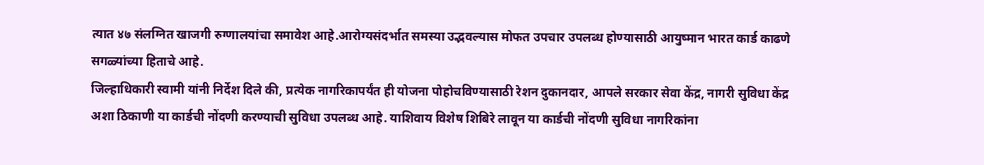त्यात ४७ संलग्नित खाजगी रुग्णालयांचा समावेश आहे.आरोग्यसंदर्भात समस्या उद्भवल्यास मोफत उपचार उपलब्ध होण्यासाठी आयुष्मान भारत कार्ड काढणे सगळ्यांच्या हिताचे आहे.
जिल्हाधिकारी स्वामी यांनी निर्देश दिले की, प्रत्येक नागरिकापर्यंत ही योजना पोहोचविण्यासाठी रेशन दुकानदार, आपले सरकार सेवा केंद्र, नागरी सुविधा केंद्र अशा ठिकाणी या कार्डची नोंदणी करण्याची सुविधा उपलब्ध आहे. याशिवाय विशेष शिबिरे लावून या कार्डची नोंदणी सुविधा नागरिकांना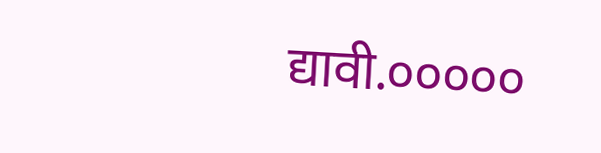द्यावी.०००००